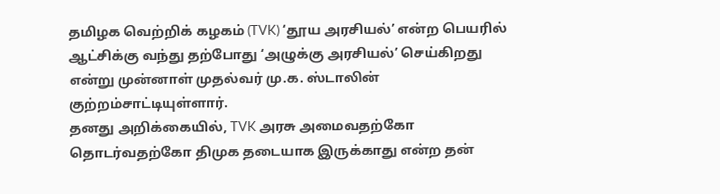தமிழக வெற்றிக் கழகம் (TVK) ‘தூய அரசியல்’ என்ற பெயரில் ஆட்சிக்கு வந்து தற்போது ‘அழுக்கு அரசியல்’ செய்கிறது என்று முன்னாள் முதல்வர் மு.க. ஸ்டாலின் குற்றம்சாட்டியுள்ளார்.
தனது அறிக்கையில், TVK அரசு அமைவதற்கோ தொடர்வதற்கோ திமுக தடையாக இருக்காது என்ற தன்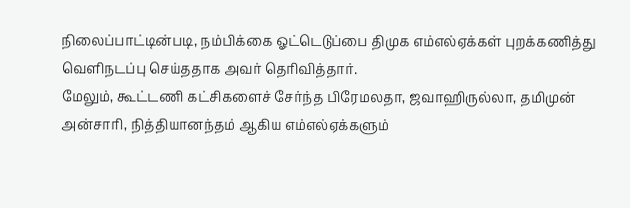நிலைப்பாட்டின்படி, நம்பிக்கை ஓட்டெடுப்பை திமுக எம்எல்ஏக்கள் புறக்கணித்து வெளிநடப்பு செய்ததாக அவர் தெரிவித்தார்.
மேலும், கூட்டணி கட்சிகளைச் சேர்ந்த பிரேமலதா, ஜவாஹிருல்லா, தமிமுன் அன்சாரி, நித்தியானந்தம் ஆகிய எம்எல்ஏக்களும்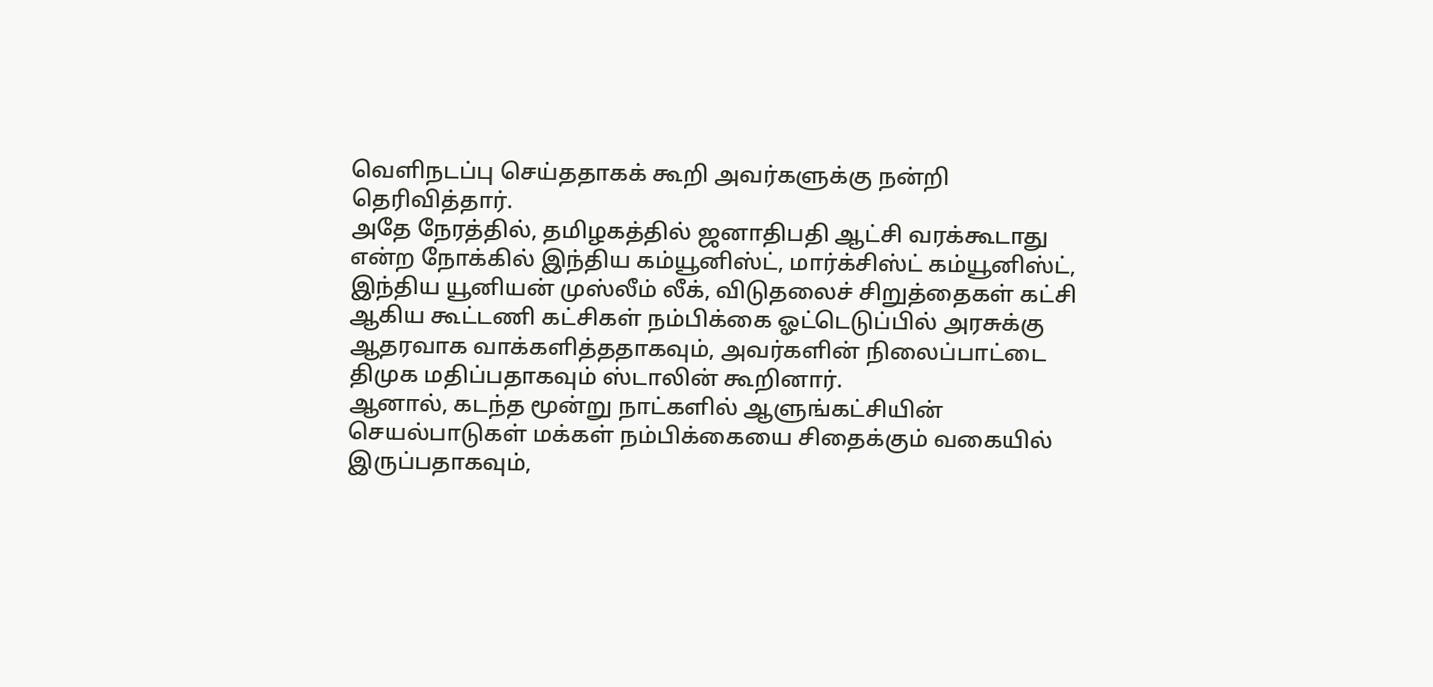வெளிநடப்பு செய்ததாகக் கூறி அவர்களுக்கு நன்றி தெரிவித்தார்.
அதே நேரத்தில், தமிழகத்தில் ஜனாதிபதி ஆட்சி வரக்கூடாது என்ற நோக்கில் இந்திய கம்யூனிஸ்ட், மார்க்சிஸ்ட் கம்யூனிஸ்ட், இந்திய யூனியன் முஸ்லீம் லீக், விடுதலைச் சிறுத்தைகள் கட்சி ஆகிய கூட்டணி கட்சிகள் நம்பிக்கை ஓட்டெடுப்பில் அரசுக்கு ஆதரவாக வாக்களித்ததாகவும், அவர்களின் நிலைப்பாட்டை திமுக மதிப்பதாகவும் ஸ்டாலின் கூறினார்.
ஆனால், கடந்த மூன்று நாட்களில் ஆளுங்கட்சியின் செயல்பாடுகள் மக்கள் நம்பிக்கையை சிதைக்கும் வகையில் இருப்பதாகவும்,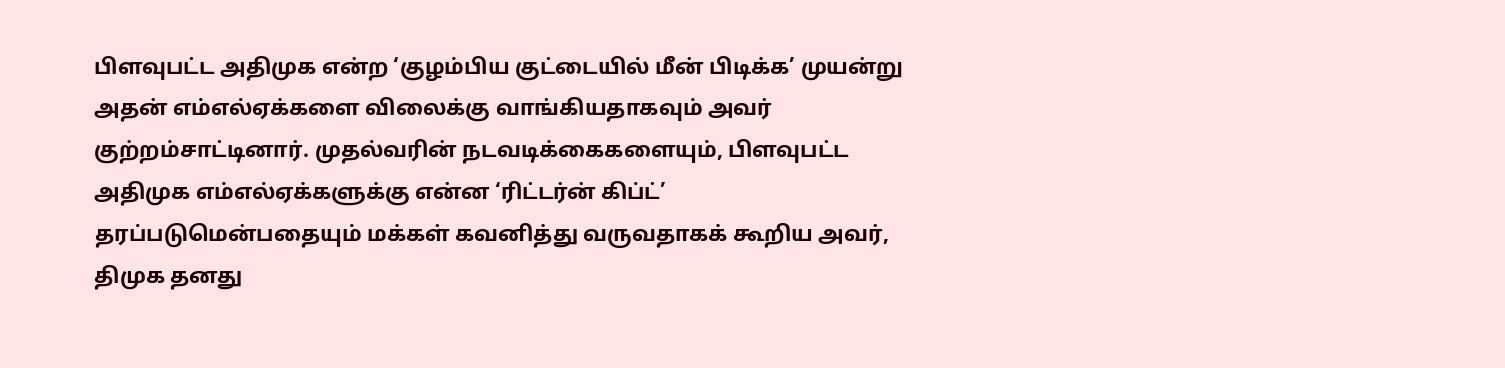பிளவுபட்ட அதிமுக என்ற ‘குழம்பிய குட்டையில் மீன் பிடிக்க’ முயன்று அதன் எம்எல்ஏக்களை விலைக்கு வாங்கியதாகவும் அவர் குற்றம்சாட்டினார். முதல்வரின் நடவடிக்கைகளையும், பிளவுபட்ட அதிமுக எம்எல்ஏக்களுக்கு என்ன ‘ரிட்டர்ன் கிப்ட்’ தரப்படுமென்பதையும் மக்கள் கவனித்து வருவதாகக் கூறிய அவர், திமுக தனது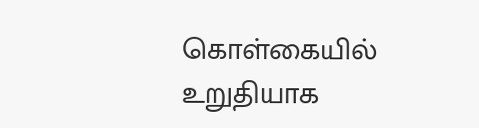கொள்கையில் உறுதியாக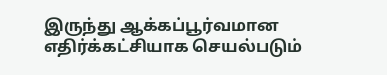இருந்து ஆக்கப்பூர்வமான எதிர்க்கட்சியாக செயல்படும்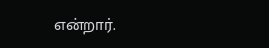என்றார்.